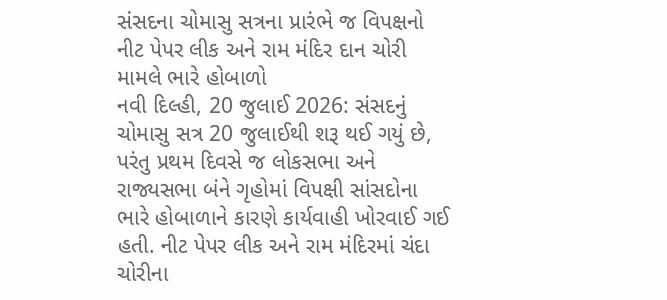સંસદના ચોમાસુ સત્રના પ્રારંભે જ વિપક્ષનો નીટ પેપર લીક અને રામ મંદિર દાન ચોરી મામલે ભારે હોબાળો
નવી દિલ્હી, 20 જુલાઈ 2026: સંસદનું ચોમાસુ સત્ર 20 જુલાઈથી શરૂ થઈ ગયું છે, પરંતુ પ્રથમ દિવસે જ લોકસભા અને રાજ્યસભા બંને ગૃહોમાં વિપક્ષી સાંસદોના ભારે હોબાળાને કારણે કાર્યવાહી ખોરવાઈ ગઈ હતી. નીટ પેપર લીક અને રામ મંદિરમાં ચંદા ચોરીના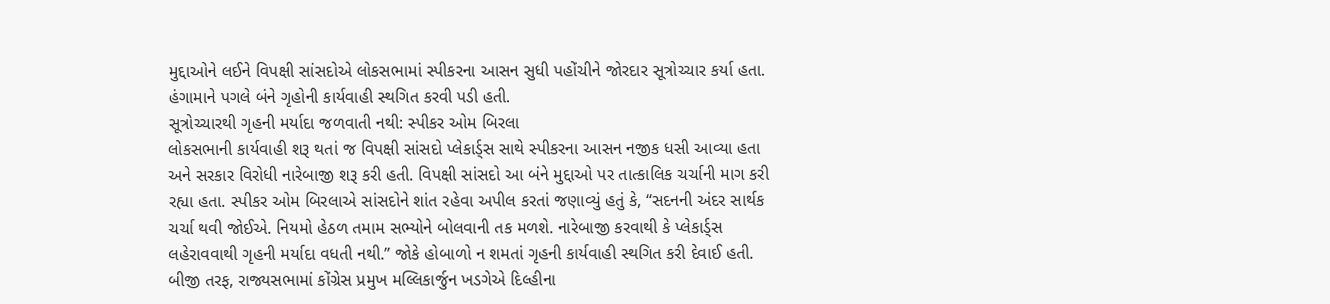મુદ્દાઓને લઈને વિપક્ષી સાંસદોએ લોકસભામાં સ્પીકરના આસન સુધી પહોંચીને જોરદાર સૂત્રોચ્ચાર કર્યા હતા. હંગામાને પગલે બંને ગૃહોની કાર્યવાહી સ્થગિત કરવી પડી હતી.
સૂત્રોચ્ચારથી ગૃહની મર્યાદા જળવાતી નથી: સ્પીકર ઓમ બિરલા
લોકસભાની કાર્યવાહી શરૂ થતાં જ વિપક્ષી સાંસદો પ્લેકાર્ડ્સ સાથે સ્પીકરના આસન નજીક ધસી આવ્યા હતા અને સરકાર વિરોધી નારેબાજી શરૂ કરી હતી. વિપક્ષી સાંસદો આ બંને મુદ્દાઓ પર તાત્કાલિક ચર્ચાની માગ કરી રહ્યા હતા. સ્પીકર ઓમ બિરલાએ સાંસદોને શાંત રહેવા અપીલ કરતાં જણાવ્યું હતું કે, “સદનની અંદર સાર્થક ચર્ચા થવી જોઈએ. નિયમો હેઠળ તમામ સભ્યોને બોલવાની તક મળશે. નારેબાજી કરવાથી કે પ્લેકાર્ડ્સ લહેરાવવાથી ગૃહની મર્યાદા વધતી નથી.” જોકે હોબાળો ન શમતાં ગૃહની કાર્યવાહી સ્થગિત કરી દેવાઈ હતી.
બીજી તરફ, રાજ્યસભામાં કોંગ્રેસ પ્રમુખ મલ્લિકાર્જુન ખડગેએ દિલ્હીના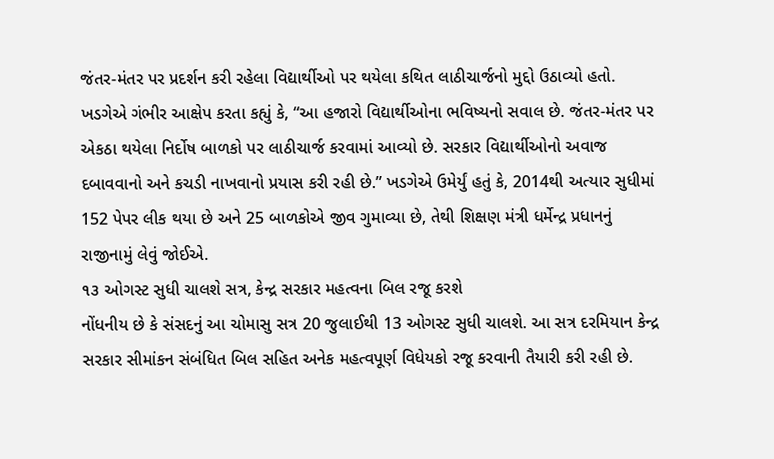જંતર-મંતર પર પ્રદર્શન કરી રહેલા વિદ્યાર્થીઓ પર થયેલા કથિત લાઠીચાર્જનો મુદ્દો ઉઠાવ્યો હતો. ખડગેએ ગંભીર આક્ષેપ કરતા કહ્યું કે, “આ હજારો વિદ્યાર્થીઓના ભવિષ્યનો સવાલ છે. જંતર-મંતર પર એકઠા થયેલા નિર્દોષ બાળકો પર લાઠીચાર્જ કરવામાં આવ્યો છે. સરકાર વિદ્યાર્થીઓનો અવાજ દબાવવાનો અને કચડી નાખવાનો પ્રયાસ કરી રહી છે.” ખડગેએ ઉમેર્યું હતું કે, 2014થી અત્યાર સુધીમાં 152 પેપર લીક થયા છે અને 25 બાળકોએ જીવ ગુમાવ્યા છે, તેથી શિક્ષણ મંત્રી ધર્મેન્દ્ર પ્રધાનનું રાજીનામું લેવું જોઈએ.
૧૩ ઓગસ્ટ સુધી ચાલશે સત્ર, કેન્દ્ર સરકાર મહત્વના બિલ રજૂ કરશે
નોંધનીય છે કે સંસદનું આ ચોમાસુ સત્ર 20 જુલાઈથી 13 ઓગસ્ટ સુધી ચાલશે. આ સત્ર દરમિયાન કેન્દ્ર સરકાર સીમાંકન સંબંધિત બિલ સહિત અનેક મહત્વપૂર્ણ વિધેયકો રજૂ કરવાની તૈયારી કરી રહી છે.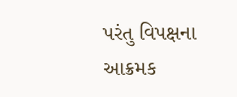પરંતુ વિપક્ષના આક્રમક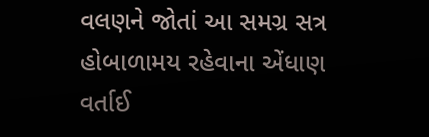વલણને જોતાં આ સમગ્ર સત્ર હોબાળામય રહેવાના એંધાણ વર્તાઈ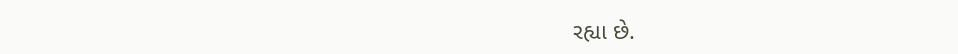રહ્યા છે.